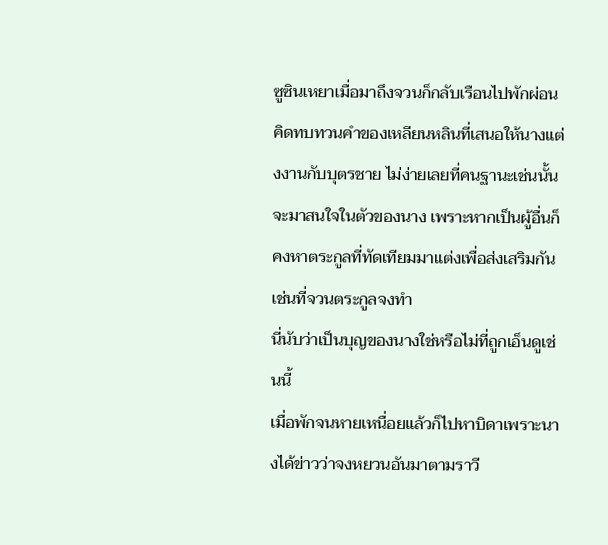ซูซินเหยาเมื่อมาถึงจวนก็กลับเรือนไปพักผ่อน คิดทบทวนคำของเหลียนหลินที่เสนอให้นางแต่งงานกับบุตรชาย ไม่ง่ายเลยที่คนฐานะเช่นนั้นจะมาสนใจในตัวของนาง เพราะหากเป็นผู้อื่นก็คงหาตระกูลที่ทัดเทียมมาแต่งเพื่อส่งเสริมกันเช่นที่จวนตระกูลจงทำ
นี่นับว่าเป็นบุญของนางใช่หรือไม่ที่ถูกเอ็นดูเช่นนี้
เมื่อพักจนหายเหนื่อยแล้วก็ไปหาบิดาเพราะนางได้ข่าวว่าจงหยวนอันมาตามราวี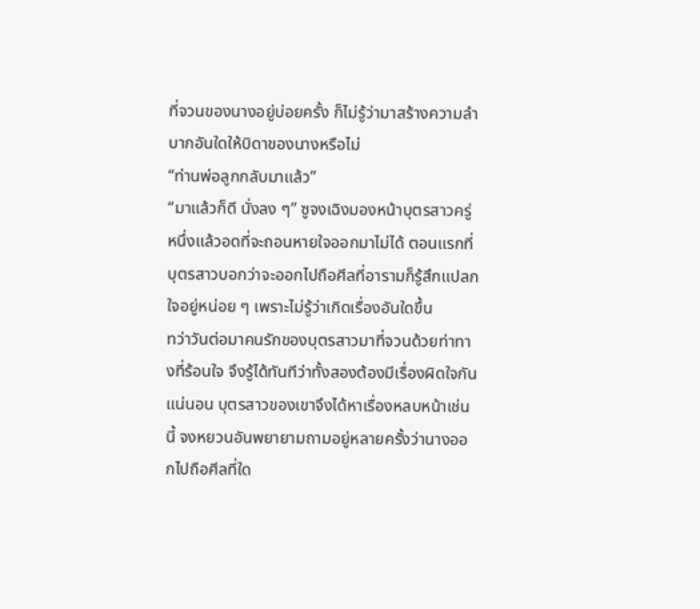ที่จวนของนางอยู่บ่อยครั้ง ก็ไม่รู้ว่ามาสร้างความลำบากอันใดให้บิดาของนางหรือไม่
“ท่านพ่อลูกกลับมาแล้ว”
“มาแล้วก็ดี นั่งลง ๆ” ซูจงเฉิงมองหน้าบุตรสาวครู่หนึ่งแล้วอดที่จะถอนหายใจออกมาไม่ได้ ตอนแรกที่บุตรสาวบอกว่าจะออกไปถือศีลที่อารามก็รู้สึกแปลกใจอยู่หน่อย ๆ เพราะไม่รู้ว่าเกิดเรื่องอันใดขึ้น
ทว่าวันต่อมาคนรักของบุตรสาวมาที่จวนด้วยท่าทางที่ร้อนใจ จึงรู้ได้ทันทีว่าทั้งสองต้องมีเรื่องผิดใจกันแน่นอน บุตรสาวของเขาจึงได้หาเรื่องหลบหน้าเช่นนี้ จงหยวนอันพยายามถามอยู่หลายครั้งว่านางออกไปถือศีลที่ใด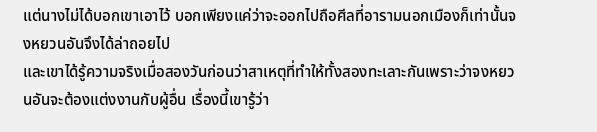แต่นางไม่ได้บอกเขาเอาไว้ บอกเพียงแค่ว่าจะออกไปถือศีลที่อารามนอกเมืองก็เท่านั้นจงหยวนอันจึงได้ล่าถอยไป
และเขาได้รู้ความจริงเมื่อสองวันก่อนว่าสาเหตุที่ทำให้ทั้งสองทะเลาะกันเพราะว่าจงหยวนอันจะต้องแต่งงานกับผู้อื่น เรื่องนี้เขารู้ว่า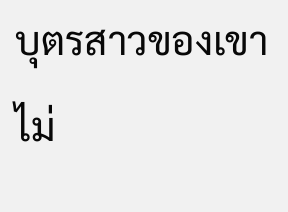บุตรสาวของเขาไม่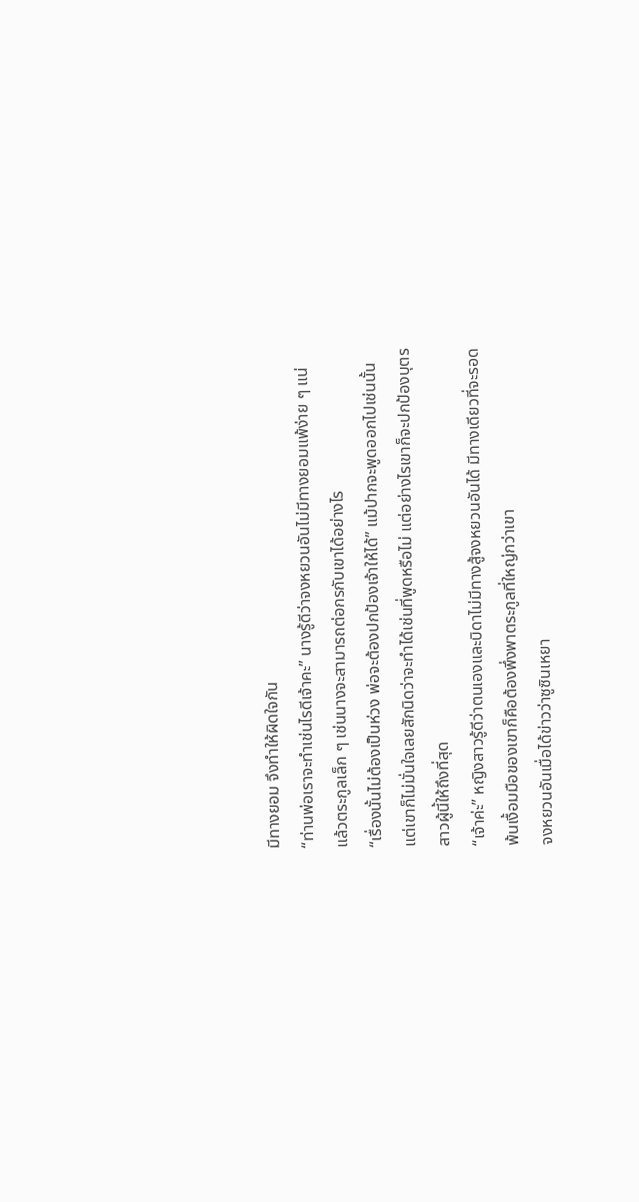มีทางยอม จึงทำให้ผิดใจกัน
“ท่านพ่อเราจะทำเช่นไรดีเจ้าคะ” นางรู้ดีว่าจงหยวนอันไม่มีทางยอมแพ้ง่าย ๆ แน่ แล้วตระกูลเล็ก ๆ เช่นนางจะสามารถต่อกรกับเขาได้อย่างไร
“เรื่องนั้นไม่ต้องเป็นห่วง พ่อจะต้องปกป้องเจ้าให้ได้” แม้ปากจะพูดออกไปเช่นนั้นแต่เขาก็ไม่มั่นใจเลยสักนิดว่าจะทำได้เช่นที่พูดหรือไม่ แต่อย่างไรเขาก็จะปกป้องบุตรสาวผู้นี้ให้ถึงที่สุด
“เจ้าค่ะ” หญิงสาวรู้ดีว่าตนเองและบิดาไม่มีทางสู้จงหยวนอันได้ มีทางเดียวที่จะรอดพ้นเงื้อมมือของเขาก็คือต้องพึ่งพาตระกูลที่ใหญ่กว่าเขา
จงหยวนอันเมื่อได้ข่าวว่าซูซินเหยา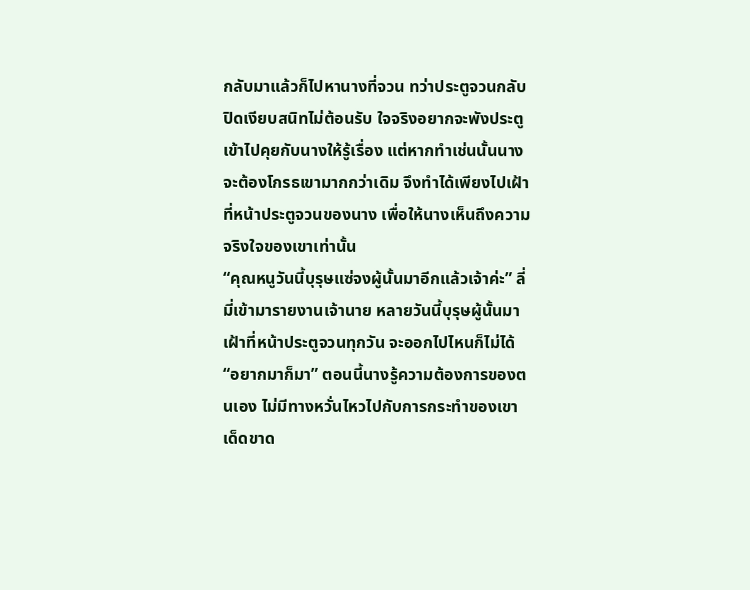กลับมาแล้วก็ไปหานางที่จวน ทว่าประตูจวนกลับปิดเงียบสนิทไม่ต้อนรับ ใจจริงอยากจะพังประตูเข้าไปคุยกับนางให้รู้เรื่อง แต่หากทำเช่นนั้นนางจะต้องโกรธเขามากกว่าเดิม จึงทำได้เพียงไปเฝ้าที่หน้าประตูจวนของนาง เพื่อให้นางเห็นถึงความจริงใจของเขาเท่านั้น
“คุณหนูวันนี้บุรุษแซ่จงผู้นั้นมาอีกแล้วเจ้าค่ะ” ลี่มี่เข้ามารายงานเจ้านาย หลายวันนี้บุรุษผู้นั้นมาเฝ้าที่หน้าประตูจวนทุกวัน จะออกไปไหนก็ไม่ได้
“อยากมาก็มา” ตอนนี้นางรู้ความต้องการของตนเอง ไม่มีทางหวั่นไหวไปกับการกระทำของเขาเด็ดขาด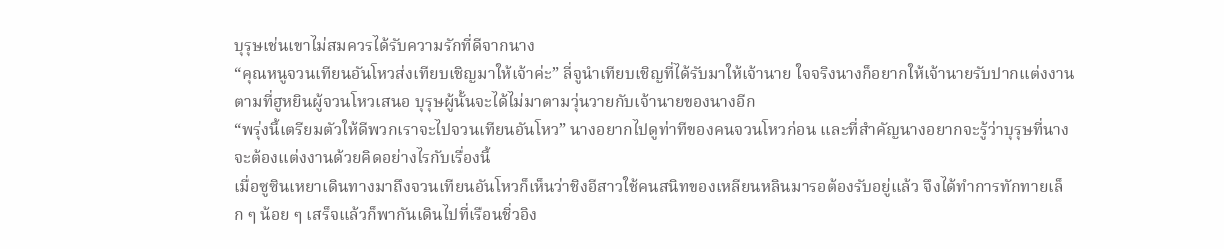บุรุษเช่นเขาไม่สมควรได้รับความรักที่ดีจากนาง
“คุณหนูจวนเทียนอันโหวส่งเทียบเชิญมาให้เจ้าค่ะ” ลี่จูนำเทียบเชิญที่ได้รับมาให้เจ้านาย ใจจริงนางก็อยากให้เจ้านายรับปากแต่งงานตามที่ฮูหยินผู้จวนโหวเสนอ บุรุษผู้นั้นจะได้ไม่มาตามวุ่นวายกับเจ้านายของนางอีก
“พรุ่งนี้เตรียมตัวให้ดีพวกเราจะไปจวนเทียนอันโหว” นางอยากไปดูท่าทีของคนจวนโหวก่อน และที่สำคัญนางอยากจะรู้ว่าบุรุษที่นางจะต้องแต่งงานด้วยคิดอย่างไรกับเรื่องนี้
เมื่อซูซินเหยาเดินทางมาถึงจวนเทียนอันโหวก็เห็นว่าชิงอีสาวใช้คนสนิทของเหลียนหลินมารอต้องรับอยู่แล้ว จึงได้ทำการทักทายเล็ก ๆ น้อย ๆ เสร็จแล้วก็พากันเดินไปที่เรือนชิ่วอิง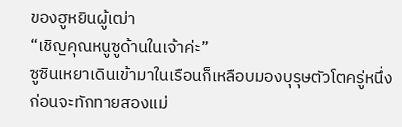ของฮูหยินผู้เฒ่า
“เชิญคุณหนูซูด้านในเจ้าค่ะ”
ซูซินเหยาเดินเข้ามาในเรือนก็เหลือบมองบุรุษตัวโตครู่หนึ่งก่อนจะทักทายสองแม่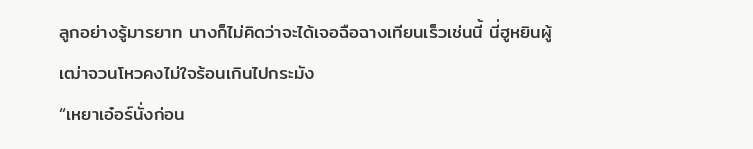ลูกอย่างรู้มารยาท นางก็ไม่คิดว่าจะได้เจอฉือฉางเทียนเร็วเช่นนี้ นี่ฮูหยินผู้เฒ่าจวนโหวคงไม่ใจร้อนเกินไปกระมัง
“เหยาเอ๋อร์นั่งก่อน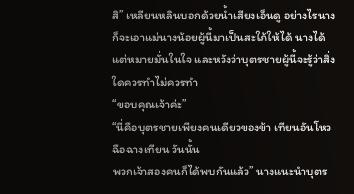สิ” เหลียนหลินบอกด้วยน้ำเสียงเอ็นดู อย่างไรนางก็จะเอาแม่นางน้อยผู้นี้มาเป็นสะใภ้ให้ได้ นางได้แต่หมายมั่นในใจ และหวังว่าบุตรชายผู้นี้จะรู้ว่าสิ่งใดควรทำไม่ควรทำ
“ขอบคุณเจ้าค่ะ”
“นี่คือบุตรชายเพียงคนเดียวของข้า เทียนอันโหว ฉือฉางเทียน วันนั้น
พวกเจ้าสองคนก็ได้พบกันแล้ว” นางแนะนำบุตร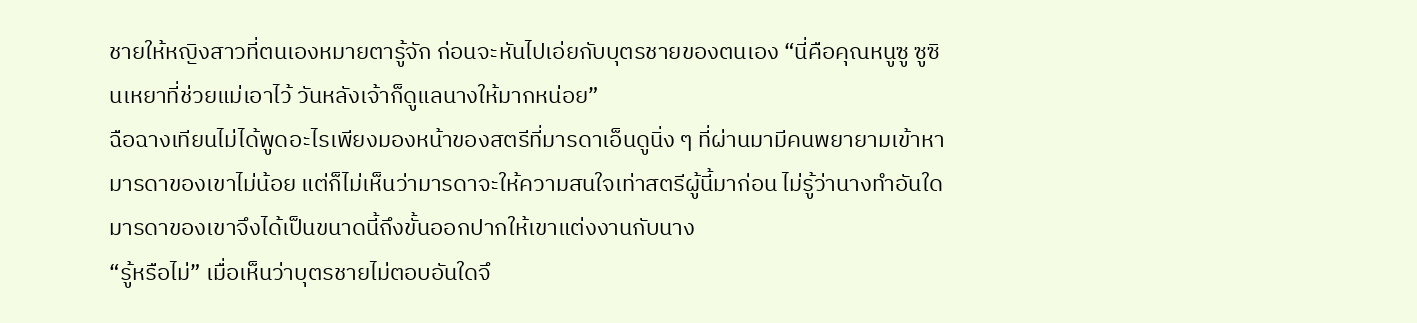ชายให้หญิงสาวที่ตนเองหมายตารู้จัก ก่อนจะหันไปเอ่ยกับบุตรชายของตนเอง “นี่คือคุณหนูซู ซูซินเหยาที่ช่วยแม่เอาไว้ วันหลังเจ้าก็ดูแลนางให้มากหน่อย”
ฉือฉางเทียนไม่ได้พูดอะไรเพียงมองหน้าของสตรีที่มารดาเอ็นดูนิ่ง ๆ ที่ผ่านมามีคนพยายามเข้าหามารดาของเขาไม่น้อย แต่ก็ไม่เห็นว่ามารดาจะให้ความสนใจเท่าสตรีผู้นี้มาก่อน ไม่รู้ว่านางทำอันใด มารดาของเขาจึงได้เป็นขนาดนี้ถึงขั้นออกปากให้เขาแต่งงานกับนาง
“รู้หรือไม่” เมื่อเห็นว่าบุตรชายไม่ตอบอันใดจึ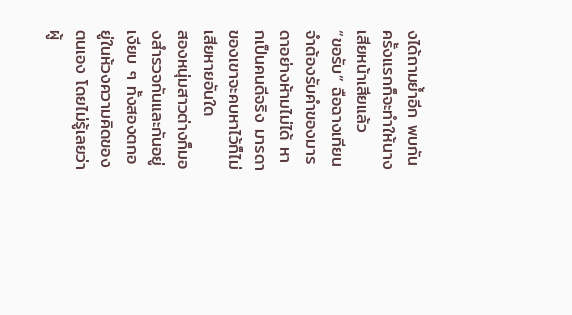งได้ถามย้ำอีก พบกันครั้งแรกก็จะทำให้นางเสียหน้าเสียแล้ว
“ขอรับ” ฉือฉางเทียนจำต้องรับคำของมารดาอย่างห้ามไม่ได้ หากเป็นคนดีจริง มารดาของเขาจะคบหาไว้ก็ไม่เสียหายอันใด
สองหนุ่มสาวต่างก็มองสำรวจกันและกันอยู่เงียบ ๆ ทั้งสองตกอยู่ในห้วงความคิดของตนเอง โดยไม่รู้เลยว่าผู้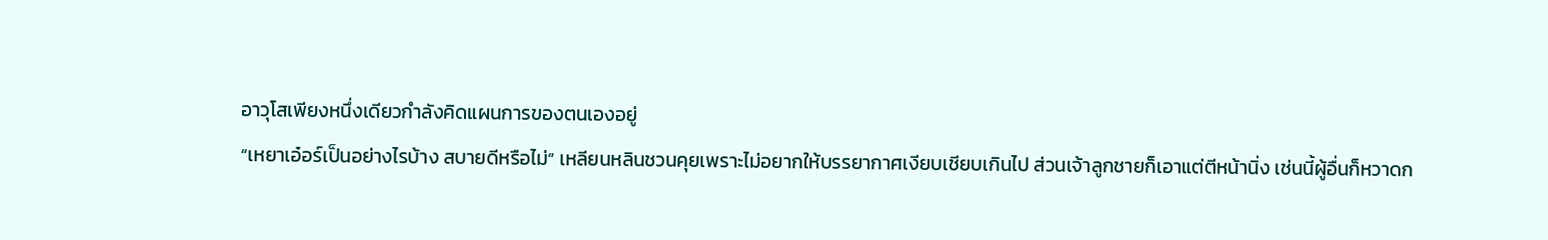อาวุโสเพียงหนึ่งเดียวกำลังคิดแผนการของตนเองอยู่
“เหยาเอ๋อร์เป็นอย่างไรบ้าง สบายดีหรือไม่” เหลียนหลินชวนคุยเพราะไม่อยากให้บรรยากาศเงียบเชียบเกินไป ส่วนเจ้าลูกชายก็เอาแต่ตีหน้านิ่ง เช่นนี้ผู้อื่นก็หวาดก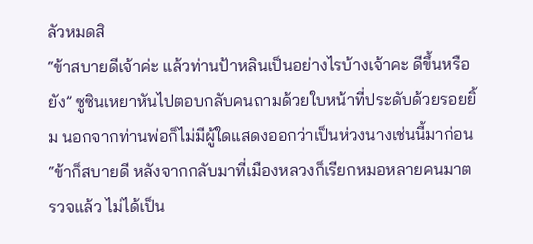ลัวหมดสิ
“ข้าสบายดีเจ้าค่ะ แล้วท่านป้าหลินเป็นอย่างไรบ้างเจ้าคะ ดีขึ้นหรือยัง” ซูซินเหยาหันไปตอบกลับคนถามด้วยใบหน้าที่ประดับด้วยรอยยิ้ม นอกจากท่านพ่อก็ไม่มีผู้ใดแสดงออกว่าเป็นห่วงนางเช่นนี้มาก่อน
“ข้าก็สบายดี หลังจากกลับมาที่เมืองหลวงก็เรียกหมอหลายคนมาตรวจแล้ว ไม่ได้เป็น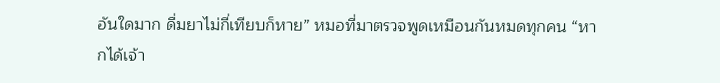อันใดมาก ดื่มยาไม่กี่เทียบก็หาย” หมอที่มาตรวจพูดเหมือนกันหมดทุกคน “หากได้เจ้า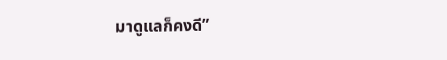มาดูแลก็คงดี”